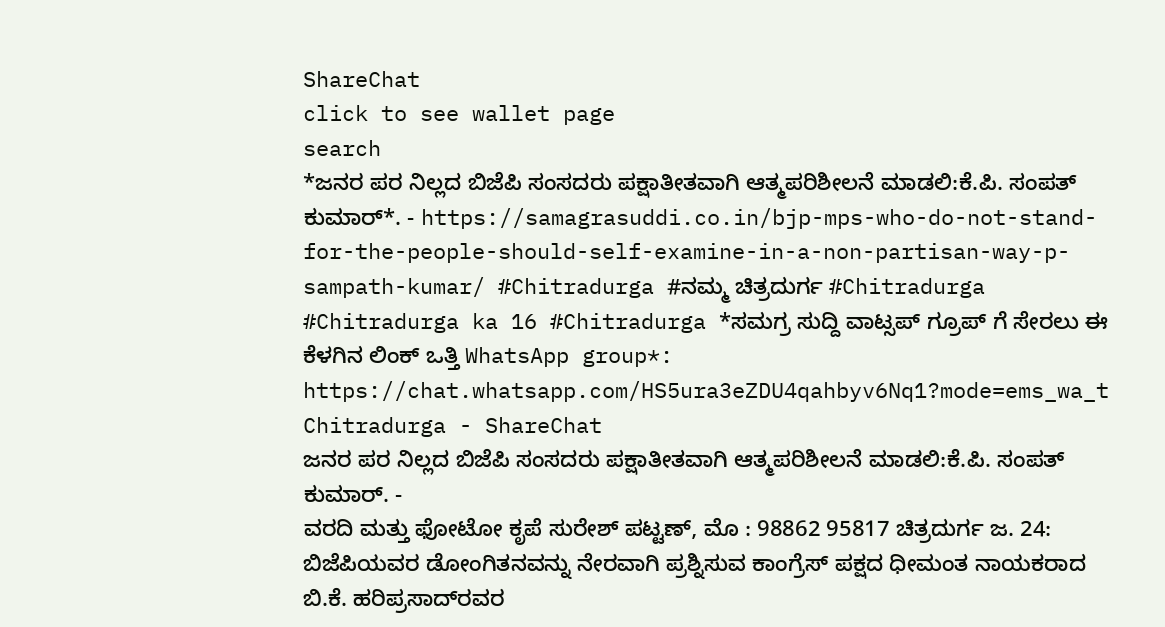ShareChat
click to see wallet page
search
*ಜನರ ಪರ ನಿಲ್ಲದ ಬಿಜೆಪಿ ಸಂಸದರು ಪಕ್ಷಾತೀತವಾಗಿ ಆತ್ಮಪರಿಶೀಲನೆ ಮಾಡಲಿ:ಕೆ.ಪಿ. ಸಂಪತ್ ಕುಮಾರ್*. - https://samagrasuddi.co.in/bjp-mps-who-do-not-stand-for-the-people-should-self-examine-in-a-non-partisan-way-p-sampath-kumar/ #Chitradurga #ನಮ್ಮ ಚಿತ್ರದುರ್ಗ #Chitradurga #Chitradurga ka 16 #Chitradurga *ಸಮಗ್ರ ಸುದ್ದಿ ವಾಟ್ಸಪ್ ಗ್ರೂಪ್ ಗೆ ಸೇರಲು ಈ ಕೆಳಗಿನ ಲಿಂಕ್ ಒತ್ತಿ WhatsApp group*: https://chat.whatsapp.com/HS5ura3eZDU4qahbyv6Nq1?mode=ems_wa_t
Chitradurga - ShareChat
ಜನರ ಪರ ನಿಲ್ಲದ ಬಿಜೆಪಿ ಸಂಸದರು ಪಕ್ಷಾತೀತವಾಗಿ ಆತ್ಮಪರಿಶೀಲನೆ ಮಾಡಲಿ:ಕೆ.ಪಿ. ಸಂಪತ್ ಕುಮಾರ್. -
ವರದಿ ಮತ್ತು ಫೋಟೋ ಕೃಪೆ ಸುರೇಶ್ ಪಟ್ಟಣ್, ಮೊ : 98862 95817 ಚಿತ್ರದುರ್ಗ ಜ. 24: ಬಿಜೆಪಿಯವರ ಡೋಂಗಿತನವನ್ನು ನೇರವಾಗಿ ಪ್ರಶ್ನಿಸುವ ಕಾಂಗ್ರೆಸ್ ಪಕ್ಷದ ಧೀಮಂತ ನಾಯಕರಾದ ಬಿ.ಕೆ. ಹರಿಪ್ರಸಾದ್‌ರವರ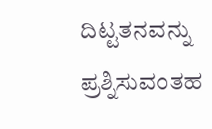ದಿಟ್ಟತನವನ್ನು ಪ್ರಶ್ನಿಸುವಂತಹ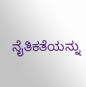ನೈತಿಕತೆಯನ್ನು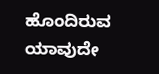ಹೊಂದಿರುವ ಯಾವುದೇ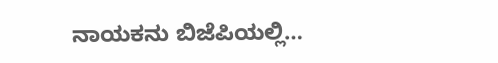ನಾಯಕನು ಬಿಜೆಪಿಯಲ್ಲಿ…